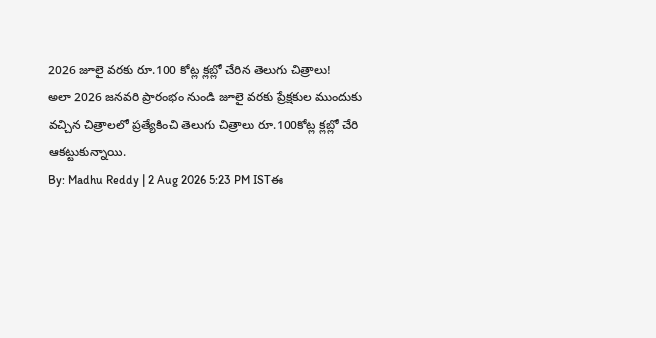2026 జూలై వరకు రూ.100 కోట్ల క్లబ్లో చేరిన తెలుగు చిత్రాలు!
అలా 2026 జనవరి ప్రారంభం నుండి జూలై వరకు ప్రేక్షకుల ముందుకు వచ్చిన చిత్రాలలో ప్రత్యేకించి తెలుగు చిత్రాలు రూ.100కోట్ల క్లబ్లో చేరి ఆకట్టుకున్నాయి.
By: Madhu Reddy | 2 Aug 2026 5:23 PM ISTఈ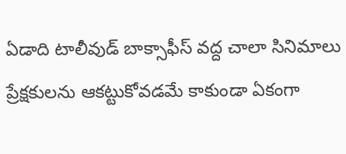ఏడాది టాలీవుడ్ బాక్సాఫీస్ వద్ద చాలా సినిమాలు ప్రేక్షకులను ఆకట్టుకోవడమే కాకుండా ఏకంగా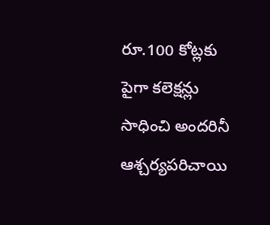రూ.100 కోట్లకు పైగా కలెక్షన్లు సాధించి అందరినీ ఆశ్చర్యపరిచాయి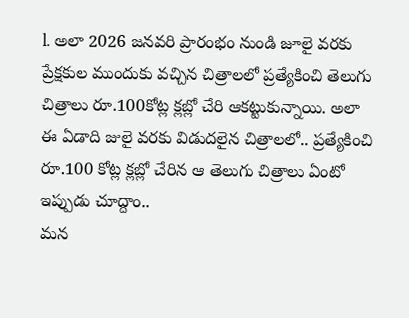l. అలా 2026 జనవరి ప్రారంభం నుండి జూలై వరకు ప్రేక్షకుల ముందుకు వచ్చిన చిత్రాలలో ప్రత్యేకించి తెలుగు చిత్రాలు రూ.100కోట్ల క్లబ్లో చేరి ఆకట్టుకున్నాయి. అలా ఈ ఏడాది జులై వరకు విడుదలైన చిత్రాలలో.. ప్రత్యేకించి రూ.100 కోట్ల క్లబ్లో చేరిన ఆ తెలుగు చిత్రాలు ఏంటో ఇప్పుడు చూద్దాం..
మన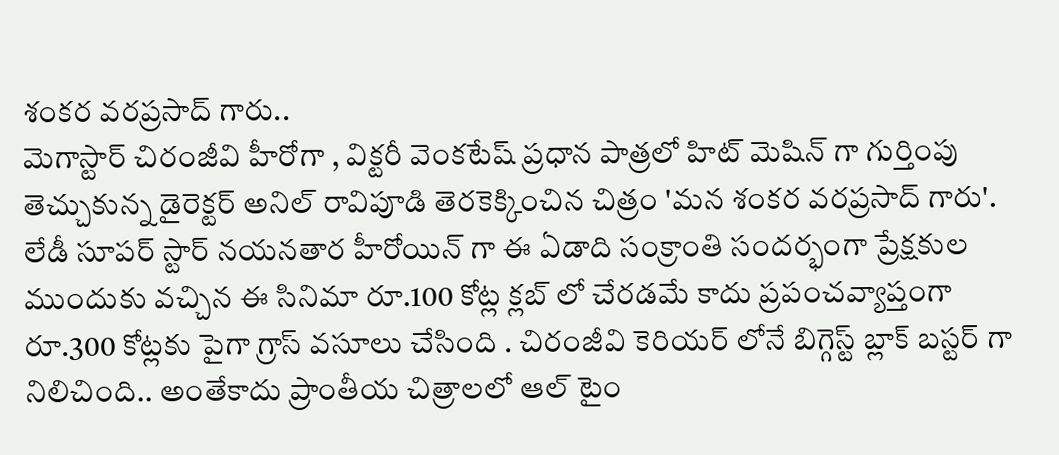శంకర వరప్రసాద్ గారు..
మెగాస్టార్ చిరంజీవి హీరోగా , విక్టరీ వెంకటేష్ ప్రధాన పాత్రలో హిట్ మెషిన్ గా గుర్తింపు తెచ్చుకున్న డైరెక్టర్ అనిల్ రావిపూడి తెరకెక్కించిన చిత్రం 'మన శంకర వరప్రసాద్ గారు'. లేడీ సూపర్ స్టార్ నయనతార హీరోయిన్ గా ఈ ఏడాది సంక్రాంతి సందర్భంగా ప్రేక్షకుల ముందుకు వచ్చిన ఈ సినిమా రూ.100 కోట్ల క్లబ్ లో చేరడమే కాదు ప్రపంచవ్యాప్తంగా రూ.300 కోట్లకు పైగా గ్రాస్ వసూలు చేసింది . చిరంజీవి కెరియర్ లోనే బిగ్గెస్ట్ బ్లాక్ బస్టర్ గా నిలిచింది.. అంతేకాదు ప్రాంతీయ చిత్రాలలో ఆల్ టైం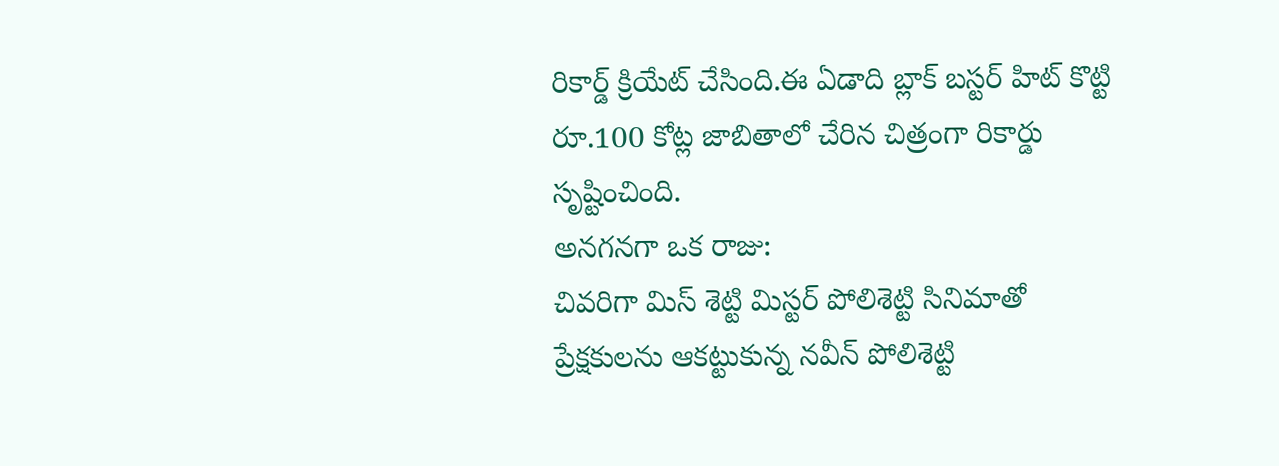రికార్డ్ క్రియేట్ చేసింది.ఈ ఏడాది బ్లాక్ బస్టర్ హిట్ కొట్టి రూ.100 కోట్ల జాబితాలో చేరిన చిత్రంగా రికార్డు సృష్టించింది.
అనగనగా ఒక రాజు:
చివరిగా మిస్ శెట్టి మిస్టర్ పోలిశెట్టి సినిమాతో ప్రేక్షకులను ఆకట్టుకున్న నవీన్ పోలిశెట్టి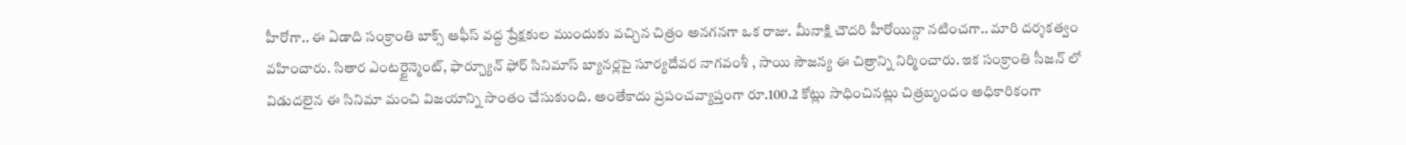హీరోగా.. ఈ ఏడాది సంక్రాంతి బాక్స్ ఆఫీస్ వద్ద ప్రేక్షకుల ముందుకు వచ్చిన చిత్రం అనగనగా ఒక రాజు. మీనాక్షి చౌదరి హీరోయిన్గా నటించగా.. మారి దర్శకత్వం వహించారు. సితార ఎంటర్టైన్మెంట్, ఫార్చ్యూన్ ఫోర్ సినిమాస్ బ్యానర్లపై సూర్యదేవర నాగవంశీ , సాయి సౌజన్య ఈ చిత్రాన్ని నిర్మించారు. ఇక సంక్రాంతి సీజన్ లో విడుదలైన ఈ సినిమా మంచి విజయాన్ని సొంతం చేసుకుంది. అంతేకాదు ప్రపంచవ్యాప్తంగా రూ.100.2 కోట్లు సాధించినట్లు చిత్రబృందం అధికారికంగా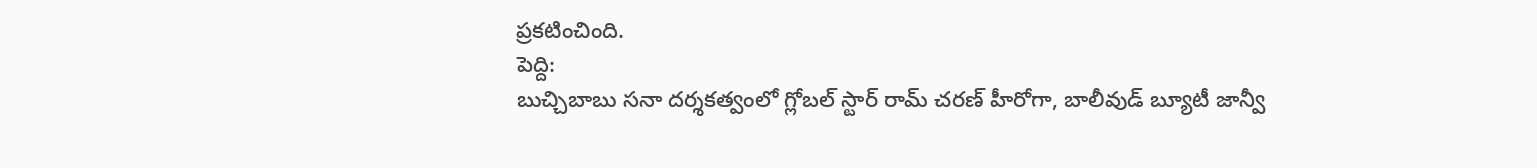ప్రకటించింది.
పెద్ది:
బుచ్చిబాబు సనా దర్శకత్వంలో గ్లోబల్ స్టార్ రామ్ చరణ్ హీరోగా, బాలీవుడ్ బ్యూటీ జాన్వీ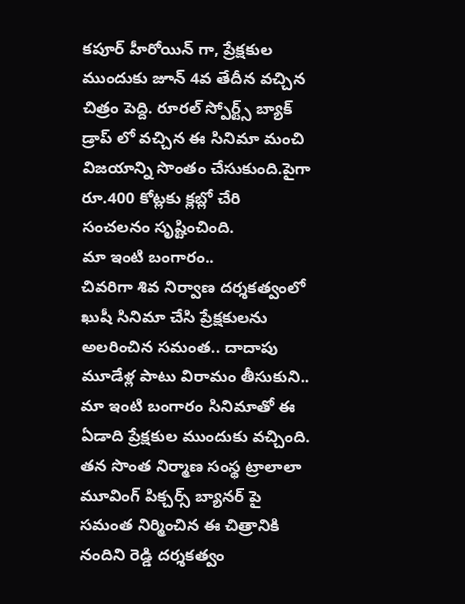కపూర్ హీరోయిన్ గా, ప్రేక్షకుల ముందుకు జూన్ 4వ తేదీన వచ్చిన చిత్రం పెద్ది. రూరల్ స్పోర్ట్స్ బ్యాక్ డ్రాప్ లో వచ్చిన ఈ సినిమా మంచి విజయాన్ని సొంతం చేసుకుంది.పైగా రూ.400 కోట్లకు క్లబ్లో చేరి సంచలనం సృష్టించింది.
మా ఇంటి బంగారం..
చివరిగా శివ నిర్వాణ దర్శకత్వంలో ఖుషీ సినిమా చేసి ప్రేక్షకులను అలరించిన సమంత.. దాదాపు మూడేళ్ల పాటు విరామం తీసుకుని.. మా ఇంటి బంగారం సినిమాతో ఈ ఏడాది ప్రేక్షకుల ముందుకు వచ్చింది. తన సొంత నిర్మాణ సంస్థ ట్రాలాలా మూవింగ్ పిక్చర్స్ బ్యానర్ పై సమంత నిర్మించిన ఈ చిత్రానికి నందిని రెడ్డి దర్శకత్వం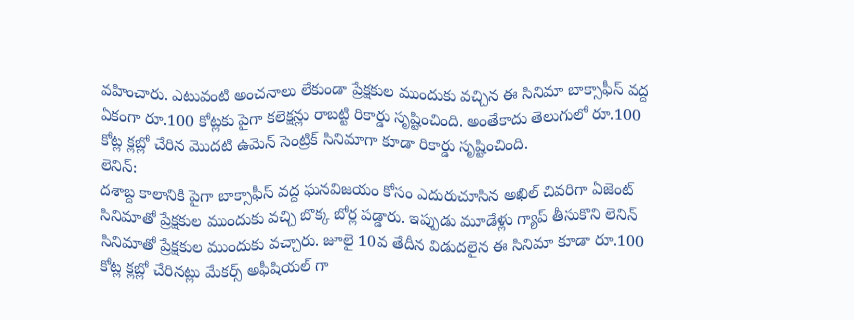వహించారు. ఎటువంటి అంచనాలు లేకుండా ప్రేక్షకుల ముందుకు వచ్చిన ఈ సినిమా బాక్సాఫీస్ వద్ద ఏకంగా రూ.100 కోట్లకు పైగా కలెక్షన్లు రాబట్టి రికార్డు సృష్టించింది. అంతేకాదు తెలుగులో రూ.100 కోట్ల క్లబ్లో చేరిన మొదటి ఉమెన్ సెంట్రిక్ సినిమాగా కూడా రికార్డు సృష్టించింది.
లెనిన్:
దశాబ్ద కాలానికి పైగా బాక్సాఫీస్ వద్ద ఘనవిజయం కోసం ఎదురుచూసిన అఖిల్ చివరిగా ఏజెంట్ సినిమాతో ప్రేక్షకుల ముందుకు వచ్చి బొక్క బోర్ల పడ్డారు. ఇప్పుడు మూడేళ్లు గ్యాప్ తీసుకొని లెనిన్ సినిమాతో ప్రేక్షకుల ముందుకు వచ్చారు. జూలై 10వ తేదీన విడుదలైన ఈ సినిమా కూడా రూ.100 కోట్ల క్లబ్లో చేరినట్లు మేకర్స్ అఫీషియల్ గా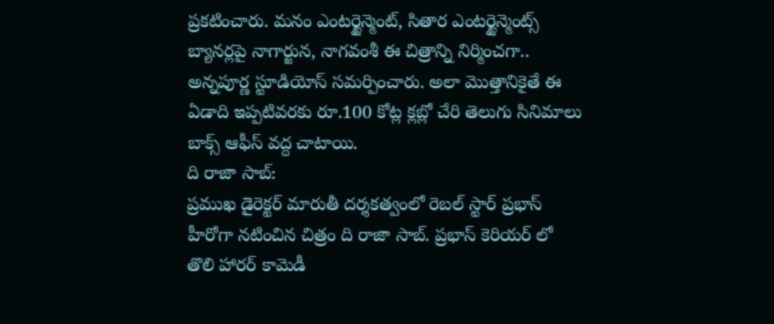ప్రకటించారు. మనం ఎంటర్టైన్మెంట్, సితార ఎంటర్టైన్మెంట్స్ బ్యానర్లపై నాగార్జున, నాగవంశీ ఈ చిత్రాన్ని నిర్మించగా.. అన్నపూర్ణ స్టూడియోస్ సమర్పించారు. అలా మొత్తానికైతే ఈ ఏడాది ఇప్పటివరకు రూ.100 కోట్ల క్లబ్లో చేరి తెలుగు సినిమాలు బాక్స్ ఆఫీస్ వద్ద చాటాయి.
ది రాజా సాబ్:
ప్రముఖ డైరెక్టర్ మారుతీ దర్శకత్వంలో రెబల్ స్టార్ ప్రభాస్ హీరోగా నటించిన చిత్రం ది రాజా సాబ్. ప్రభాస్ కెరియర్ లో తొలి హారర్ కామెడీ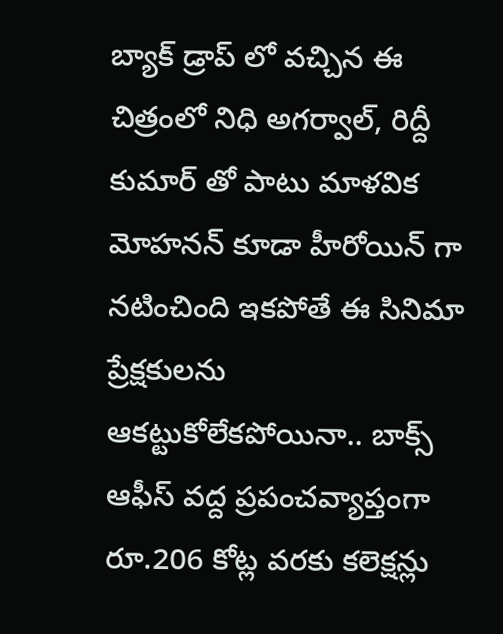బ్యాక్ డ్రాప్ లో వచ్చిన ఈ చిత్రంలో నిధి అగర్వాల్, రిద్దీ కుమార్ తో పాటు మాళవిక మోహనన్ కూడా హీరోయిన్ గా నటించింది ఇకపోతే ఈ సినిమా ప్రేక్షకులను ఆకట్టుకోలేకపోయినా.. బాక్స్ ఆఫీస్ వద్ద ప్రపంచవ్యాప్తంగా రూ.206 కోట్ల వరకు కలెక్షన్లు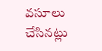వసూలు చేసినట్లు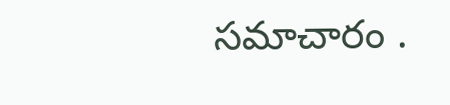సమాచారం .